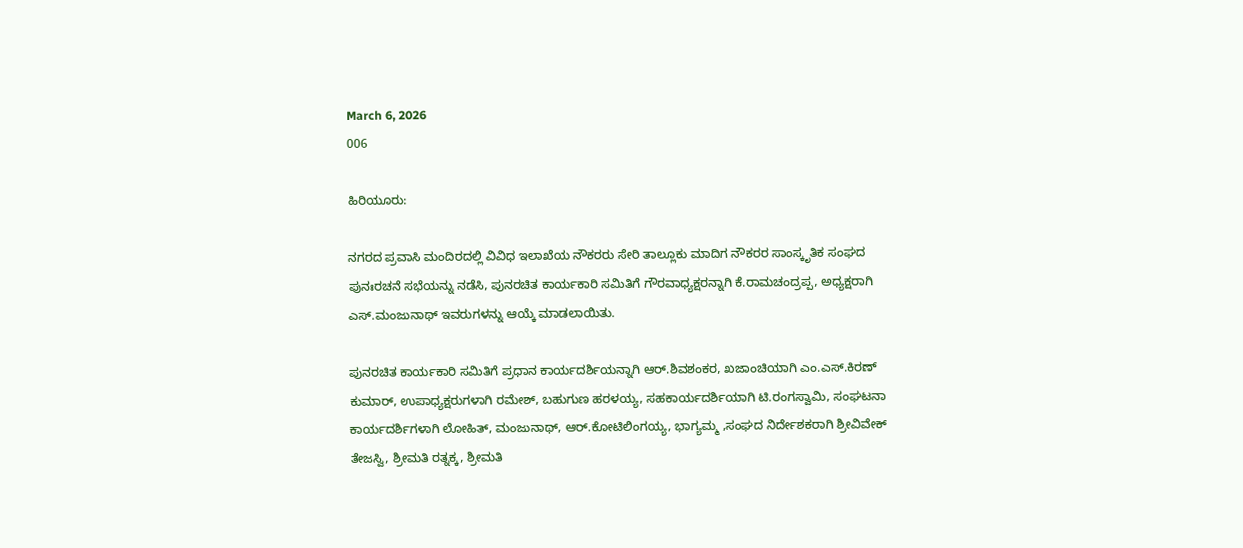March 6, 2026
006

ಹಿರಿಯೂರು:

ನಗರದ ಪ್ರವಾಸಿ ಮಂದಿರದಲ್ಲಿ ವಿವಿಧ ಇಲಾಖೆಯ ನೌಕರರು ಸೇರಿ ತಾಲ್ಲೂಕು ಮಾದಿಗ ನೌಕರರ ಸಾಂಸ್ಕೃತಿಕ ಸಂಘದ ಪುನಃರಚನೆ ಸಭೆಯನ್ನು ನಡೆಸಿ, ಪುನರಚಿತ ಕಾರ್ಯಕಾರಿ ಸಮಿತಿಗೆ ಗೌರವಾಧ್ಯಕ್ಷರನ್ನಾಗಿ ಕೆ.ರಾಮಚಂದ್ರಪ್ಪ, ಅಧ್ಯಕ್ಷರಾಗಿ ಎಸ್.ಮಂಜುನಾಥ್ ಇವರುಗಳನ್ನು ಆಯ್ಕೆ ಮಾಡಲಾಯಿತು.

ಪುನರಚಿತ ಕಾರ್ಯಕಾರಿ ಸಮಿತಿಗೆ ಪ್ರಧಾನ ಕಾರ್ಯದರ್ಶಿಯನ್ನಾಗಿ ಆರ್.ಶಿವಶಂಕರ, ಖಜಾಂಚಿಯಾಗಿ ಎಂ.ಎಸ್.ಕಿರಣ್ ಕುಮಾರ್, ಉಪಾಧ್ಯಕ್ಷರುಗಳಾಗಿ ರಮೇಶ್, ಬಹುಗುಣ ಹರಳಯ್ಯ, ಸಹಕಾರ್ಯದರ್ಶಿಯಾಗಿ ಟಿ.ರಂಗಸ್ವಾಮಿ, ಸಂಘಟನಾ ಕಾರ್ಯದರ್ಶಿಗಳಾಗಿ ಲೋಹಿತ್, ಮಂಜುನಾಥ್, ಆರ್.ಕೋಟಿಲಿಂಗಯ್ಯ, ಭಾಗ್ಯಮ್ಮ ,ಸಂಘದ ನಿರ್ದೇಶಕರಾಗಿ ಶ್ರೀವಿವೇಕ್ ತೇಜಸ್ವಿ, ಶ್ರೀಮತಿ ರತ್ನಕ್ಕ, ಶ್ರೀಮತಿ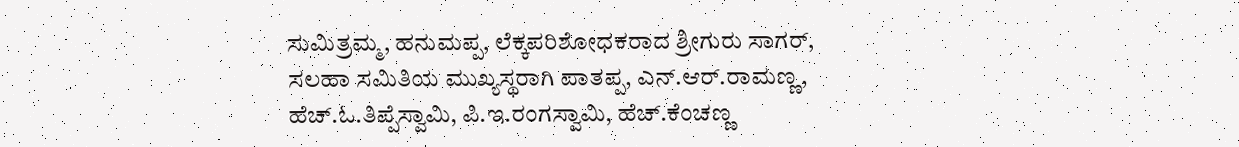ಸುಮಿತ್ರಮ್ಮ, ಹನುಮಪ್ಪ, ಲೆಕ್ಕಪರಿಶೋಧಕರಾದ ಶ್ರೀಗುರು ಸಾಗರ್, ಸಲಹಾ ಸಮಿತಿಯ ಮುಖ್ಯಸ್ಥರಾಗಿ ಪಾತಪ್ಪ, ಎನ್.ಆರ್.ರಾಮಣ್ಣ, ಹೆಚ್.ಓ.ತಿಪ್ಪೆಸ್ವಾಮಿ, ಪಿ.ಇ.ರಂಗಸ್ವಾಮಿ, ಹೆಚ್.ಕೆಂಚಣ್ಣ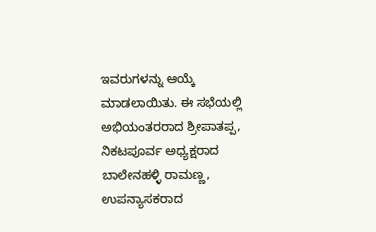ಇವರುಗಳನ್ನು ಆಯ್ಕೆ ಮಾಡಲಾಯಿತು. ಈ ಸಭೆಯಲ್ಲಿ ಅಭಿಯಂತರರಾದ ಶ್ರೀಪಾತಪ್ಪ, ನಿಕಟಪೂರ್ವ ಅಧ್ಯಕ್ಷರಾದ ಬಾಲೇನಹಳ್ಳಿ ರಾಮಣ್ಣ, ಉಪನ್ಯಾಸಕರಾದ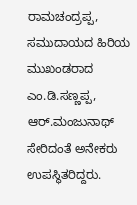ರಾಮಚಂದ್ರಪ್ಪ, ಸಮುದಾಯದ ಹಿರಿಯ ಮುಖಂಡರಾದ ಎಂ.ಡಿ.ಸಣ್ಣಪ್ಪ, ಆರ್.ಮಂಜುನಾಥ್  ಸೇರಿದಂತೆ ಅನೇಕರು ಉಪಸ್ಥಿತರಿದ್ದರು.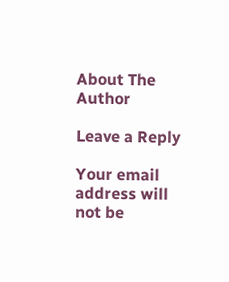About The Author

Leave a Reply

Your email address will not be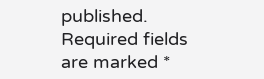published. Required fields are marked *